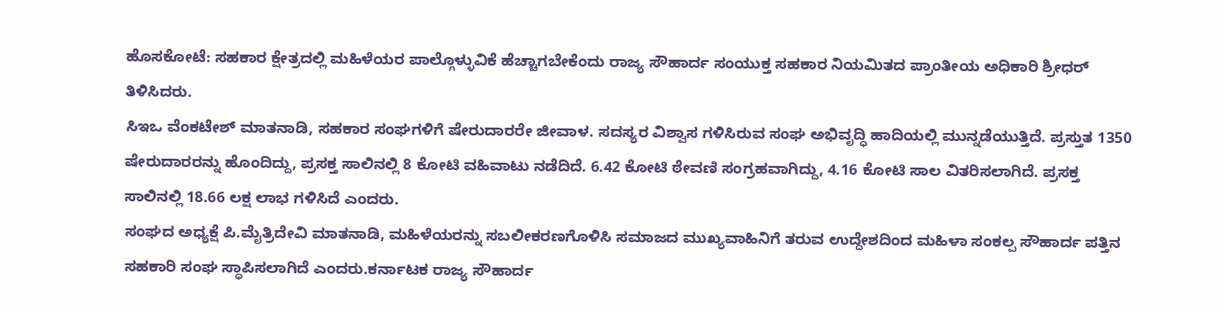ಹೊಸಕೋಟೆ: ಸಹಕಾರ ಕ್ಷೇತ್ರದಲ್ಲಿ ಮಹಿಳೆಯರ ಪಾಲ್ಗೊಳ್ಳುವಿಕೆ ಹೆಚ್ಚಾಗಬೇಕೆಂದು ರಾಜ್ಯ ಸೌಹಾರ್ದ ಸಂಯುಕ್ತ ಸಹಕಾರ ನಿಯಮಿತದ ಪ್ರಾಂತೀಯ ಅಧಿಕಾರಿ ಶ್ರೀಧರ್ ತಿಳಿಸಿದರು.
ಸಿಇಒ ವೆಂಕಟೇಶ್ ಮಾತನಾಡಿ, ಸಹಕಾರ ಸಂಘಗಳಿಗೆ ಷೇರುದಾರರೇ ಜೀವಾಳ. ಸದಸ್ಯರ ವಿಶ್ವಾಸ ಗಳಿಸಿರುವ ಸಂಘ ಅಭಿವೃದ್ಧಿ ಹಾದಿಯಲ್ಲಿ ಮುನ್ನಡೆಯುತ್ತಿದೆ. ಪ್ರಸ್ತುತ 1350 ಷೇರುದಾರರನ್ನು ಹೊಂದಿದ್ದು, ಪ್ರಸಕ್ತ ಸಾಲಿನಲ್ಲಿ 8 ಕೋಟಿ ವಹಿವಾಟು ನಡೆದಿದೆ. 6.42 ಕೋಟಿ ಠೇವಣಿ ಸಂಗ್ರಹವಾಗಿದ್ದು, 4.16 ಕೋಟಿ ಸಾಲ ವಿತರಿಸಲಾಗಿದೆ. ಪ್ರಸಕ್ತ ಸಾಲಿನಲ್ಲಿ 18.66 ಲಕ್ಷ ಲಾಭ ಗಳಿಸಿದೆ ಎಂದರು.
ಸಂಘದ ಅಧ್ಯಕ್ಷೆ ಪಿ.ಮೈತ್ರಿದೇವಿ ಮಾತನಾಡಿ, ಮಹಿಳೆಯರನ್ನು ಸಬಲೀಕರಣಗೊಳಿಸಿ ಸಮಾಜದ ಮುಖ್ಯವಾಹಿನಿಗೆ ತರುವ ಉದ್ದೇಶದಿಂದ ಮಹಿಳಾ ಸಂಕಲ್ಪ ಸೌಹಾರ್ದ ಪತ್ತಿನ ಸಹಕಾರಿ ಸಂಘ ಸ್ಥಾಪಿಸಲಾಗಿದೆ ಎಂದರು.ಕರ್ನಾಟಕ ರಾಜ್ಯ ಸೌಹಾರ್ದ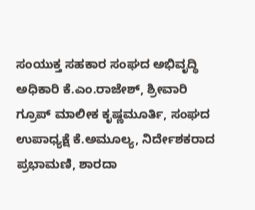ಸಂಯುಕ್ತ ಸಹಕಾರ ಸಂಘದ ಅಭಿವೃದ್ಧಿ ಅಧಿಕಾರಿ ಕೆ.ಎಂ.ರಾಜೇಶ್, ಶ್ರೀವಾರಿ ಗ್ರೂಪ್ ಮಾಲೀಕ ಕೃಷ್ಣಮೂರ್ತಿ, ಸಂಘದ ಉಪಾಧ್ಯಕ್ಷೆ ಕೆ.ಅಮೂಲ್ಯ, ನಿರ್ದೇಶಕರಾದ ಪ್ರಭಾಮಣಿ, ಶಾರದಾ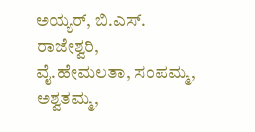ಅಯ್ಯರ್, ಬಿ.ಎಸ್. ರಾಜೇಶ್ವರಿ, ವೈ.ಹೇಮಲತಾ, ಸಂಪಮ್ಮ, ಅಶ್ವತಮ್ಮ,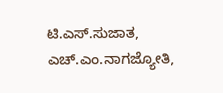ಟಿ.ಎಸ್.ಸುಜಾತ, ಎಚ್.ಎಂ.ನಾಗಜ್ಯೋತಿ,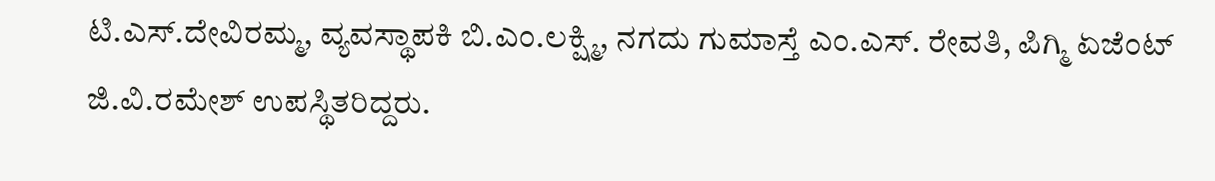ಟಿ.ಎಸ್.ದೇವಿರಮ್ಮ, ವ್ಯವಸ್ಥಾಪಕಿ ಬಿ.ಎಂ.ಲಕ್ಷ್ಮಿ, ನಗದು ಗುಮಾಸ್ತೆ ಎಂ.ಎಸ್. ರೇವತಿ, ಪಿಗ್ಮಿ ಏಜೆಂಟ್ ಜಿ.ವಿ.ರಮೇಶ್ ಉಪಸ್ಥಿತರಿದ್ದರು.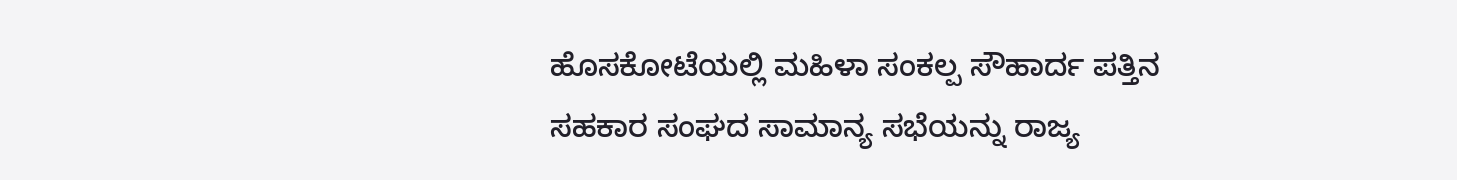ಹೊಸಕೋಟೆಯಲ್ಲಿ ಮಹಿಳಾ ಸಂಕಲ್ಪ ಸೌಹಾರ್ದ ಪತ್ತಿನ ಸಹಕಾರ ಸಂಘದ ಸಾಮಾನ್ಯ ಸಭೆಯನ್ನು ರಾಜ್ಯ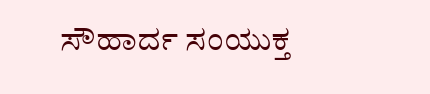ಸೌಹಾರ್ದ ಸಂಯುಕ್ತ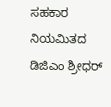ಸಹಕಾರ ನಿಯಮಿತದ ಡಿಜಿಎಂ ಶ್ರೀಧರ್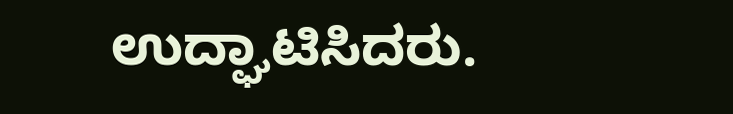ಉದ್ಘಾಟಿಸಿದರು.